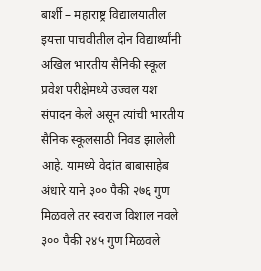बार्शी – महाराष्ट्र विद्यालयातील इयत्ता पाचवीतील दोन विद्यार्थ्यांनी अखिल भारतीय सैनिकी स्कूल प्रवेश परीक्षेमध्ये उज्वल यश संपादन केले असून त्यांची भारतीय सैनिक स्कूलसाठी निवड झालेली आहे. यामध्ये वेदांत बाबासाहेब अंधारे याने ३०० पैकी २७६ गुण मिळवले तर स्वराज विशाल नवले ३०० पैकी २४५ गुण मिळवले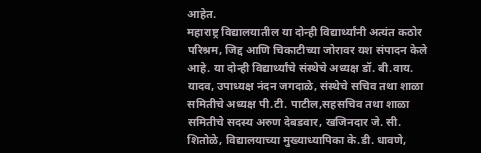आहेत.
महाराष्ट्र विद्यालयातील या दोन्ही विद्यार्थ्यांनी अत्यंत कठोर परिश्रम, जिद्द आणि चिकाटीच्या जोरावर यश संपादन केले आहे. या दोन्ही विद्यार्थ्यांचे संस्थेचे अध्यक्ष डॉ. बी.वाय. यादव, उपाध्यक्ष नंदन जगदाळे, संस्थेचे सचिव तथा शाळा समितीचे अध्यक्ष पी.टी. पाटील,सहसचिव तथा शाळा समितीचे सदस्य अरुण देबडवार, खजिनदार जे. सी. शितोळे, विद्यालयाच्या मुख्याध्यापिका के.डी. धावणे,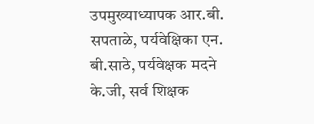उपमुख्याध्यापक आर.बी. सपताळे, पर्यवेक्षिका एन. बी.साठे, पर्यवेक्षक मदने के.जी, सर्व शिक्षक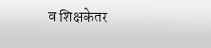व शिक्षकेतर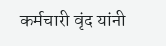कर्मचारी वृंद यांनी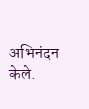अभिनंदन केले.